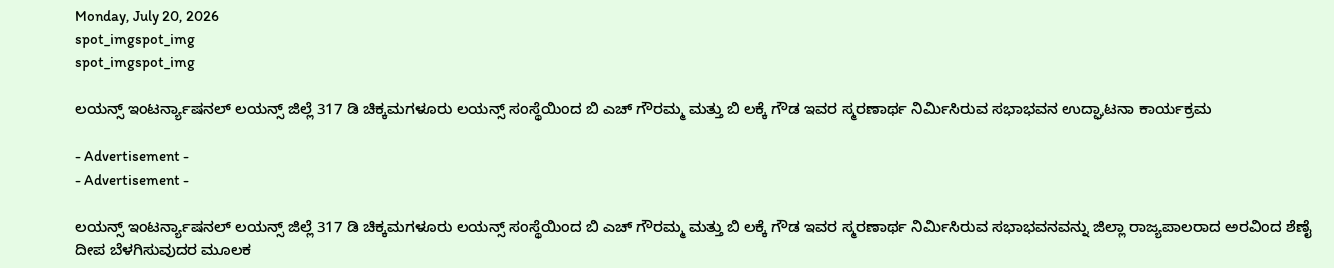Monday, July 20, 2026
spot_imgspot_img
spot_imgspot_img

ಲಯನ್ಸ್ ಇಂಟರ್ನ್ಯಾಷನಲ್ ಲಯನ್ಸ್ ಜಿಲ್ಲೆ 317 ಡಿ ಚಿಕ್ಕಮಗಳೂರು ಲಯನ್ಸ್ ಸಂಸ್ಥೆಯಿಂದ ಬಿ ಎಚ್ ಗೌರಮ್ಮ ಮತ್ತು ಬಿ ಲಕ್ಕೆ ಗೌಡ ಇವರ ಸ್ಮರಣಾರ್ಥ ನಿರ್ಮಿಸಿರುವ ಸಭಾಭವನ ಉದ್ಘಾಟನಾ ಕಾರ್ಯಕ್ರಮ

- Advertisement -
- Advertisement -

ಲಯನ್ಸ್ ಇಂಟರ್ನ್ಯಾಷನಲ್ ಲಯನ್ಸ್ ಜಿಲ್ಲೆ 317 ಡಿ ಚಿಕ್ಕಮಗಳೂರು ಲಯನ್ಸ್ ಸಂಸ್ಥೆಯಿಂದ ಬಿ ಎಚ್ ಗೌರಮ್ಮ ಮತ್ತು ಬಿ ಲಕ್ಕೆ ಗೌಡ ಇವರ ಸ್ಮರಣಾರ್ಥ ನಿರ್ಮಿಸಿರುವ ಸಭಾಭವನವನ್ನು ಜಿಲ್ಲಾ ರಾಜ್ಯಪಾಲರಾದ ಅರವಿಂದ ಶೆಣೈ ದೀಪ ಬೆಳಗಿಸುವುದರ ಮೂಲಕ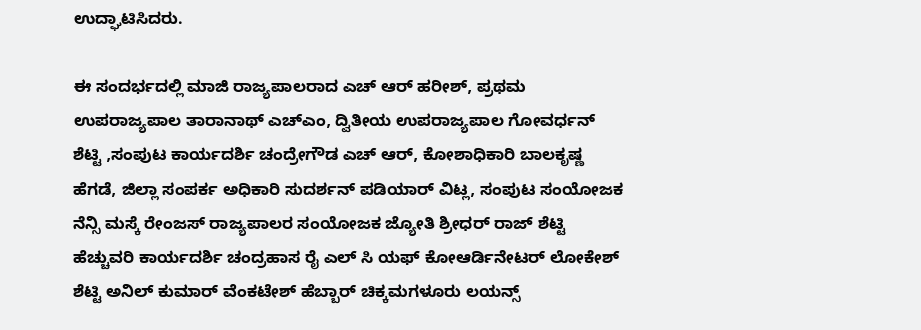ಉದ್ಘಾಟಿಸಿದರು.

ಈ ಸಂದರ್ಭದಲ್ಲಿ ಮಾಜಿ ರಾಜ್ಯಪಾಲರಾದ ಎಚ್ ಆರ್ ಹರೀಶ್, ಪ್ರಥಮ ಉಪರಾಜ್ಯಪಾಲ ತಾರಾನಾಥ್ ಎಚ್ಎಂ, ದ್ವಿತೀಯ ಉಪರಾಜ್ಯಪಾಲ ಗೋವರ್ಧನ್ ಶೆಟ್ಟಿ ,ಸಂಪುಟ ಕಾರ್ಯದರ್ಶಿ ಚಂದ್ರೇಗೌಡ ಎಚ್ ಆರ್, ಕೋಶಾಧಿಕಾರಿ ಬಾಲಕೃಷ್ಣ ಹೆಗಡೆ, ಜಿಲ್ಲಾ ಸಂಪರ್ಕ ಅಧಿಕಾರಿ ಸುದರ್ಶನ್ ಪಡಿಯಾರ್ ವಿಟ್ಲ, ಸಂಪುಟ ಸಂಯೋಜಕ ನೆನ್ಸಿ ಮಸ್ಕೆ ರೇಂಜಸ್ ರಾಜ್ಯಪಾಲರ ಸಂಯೋಜಕ ಜ್ಯೋತಿ ಶ್ರೀಧರ್ ರಾಜ್ ಶೆಟ್ಟಿ ಹೆಚ್ಚುವರಿ ಕಾರ್ಯದರ್ಶಿ ಚಂದ್ರಹಾಸ ರೈ ಎಲ್ ಸಿ ಯಫ್ ಕೋಆರ್ಡಿನೇಟರ್ ಲೋಕೇಶ್ ಶೆಟ್ಟಿ ಅನಿಲ್ ಕುಮಾರ್ ವೆಂಕಟೇಶ್ ಹೆಬ್ಬಾರ್ ಚಿಕ್ಕಮಗಳೂರು ಲಯನ್ಸ್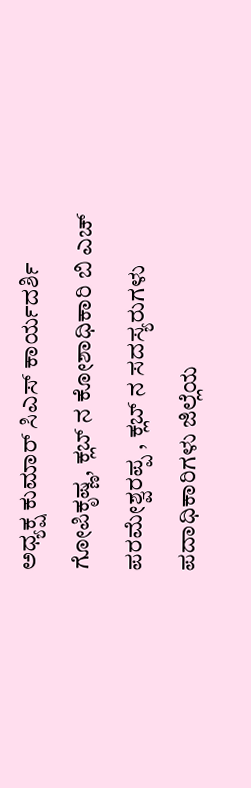ಅಧ್ಯಕ್ಷ ಕುಮಾರ್ ಸಿಎಸ್ ಕಾರ್ಯದರ್ಶಿ ಗೋಪಿಕೃಷ್ಣ, ಕ್ಲಬ್ ನ ಕೋಶಾಧಿಕಾರಿ ಬಿ ಎಚ್ ಪರಮೇಶ್ವರಪ್ಪ , ಕ್ಲಬ್ ನ ಸದಸ್ಯರುಗಳು ಪದಾಧಿಕಾರಿಗಳು ಜಿಲ್ಲೆಯ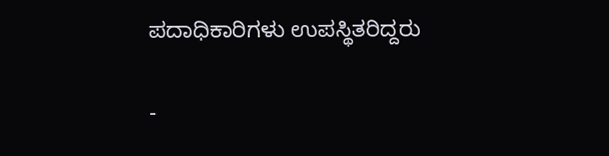ಪದಾಧಿಕಾರಿಗಳು ಉಪಸ್ಥಿತರಿದ್ದರು

-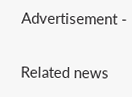Advertisement -

Related news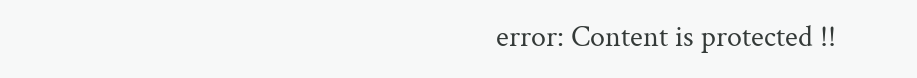error: Content is protected !!